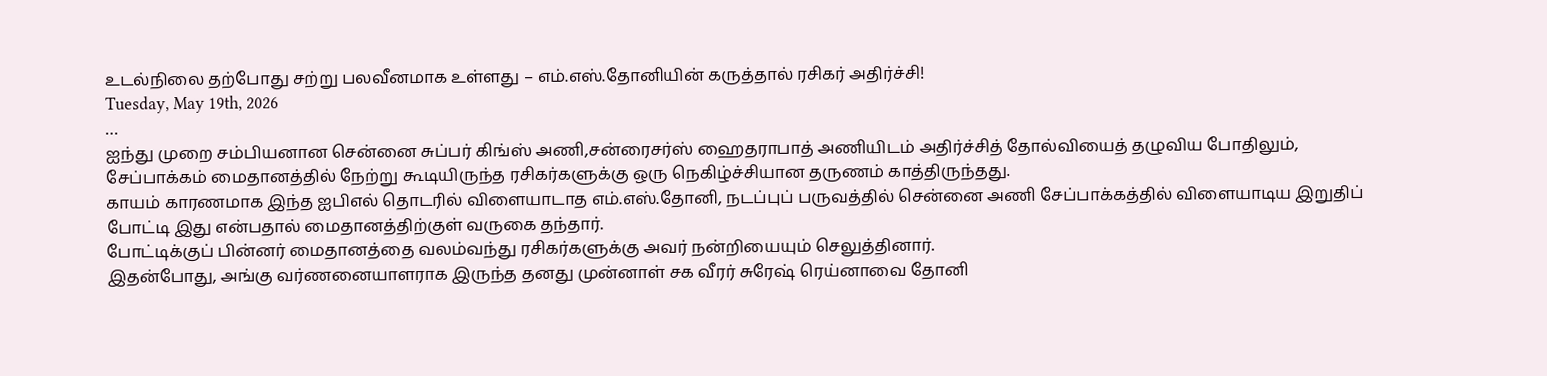உடல்நிலை தற்போது சற்று பலவீனமாக உள்ளது – எம்.எஸ்.தோனியின் கருத்தால் ரசிகர் அதிர்ச்சி!
Tuesday, May 19th, 2026
…
ஐந்து முறை சம்பியனான சென்னை சுப்பர் கிங்ஸ் அணி,சன்ரைசர்ஸ் ஹைதராபாத் அணியிடம் அதிர்ச்சித் தோல்வியைத் தழுவிய போதிலும், சேப்பாக்கம் மைதானத்தில் நேற்று கூடியிருந்த ரசிகர்களுக்கு ஒரு நெகிழ்ச்சியான தருணம் காத்திருந்தது.
காயம் காரணமாக இந்த ஐபிஎல் தொடரில் விளையாடாத எம்.எஸ்.தோனி, நடப்புப் பருவத்தில் சென்னை அணி சேப்பாக்கத்தில் விளையாடிய இறுதிப் போட்டி இது என்பதால் மைதானத்திற்குள் வருகை தந்தார்.
போட்டிக்குப் பின்னர் மைதானத்தை வலம்வந்து ரசிகர்களுக்கு அவர் நன்றியையும் செலுத்தினார்.
இதன்போது, அங்கு வர்ணனையாளராக இருந்த தனது முன்னாள் சக வீரர் சுரேஷ் ரெய்னாவை தோனி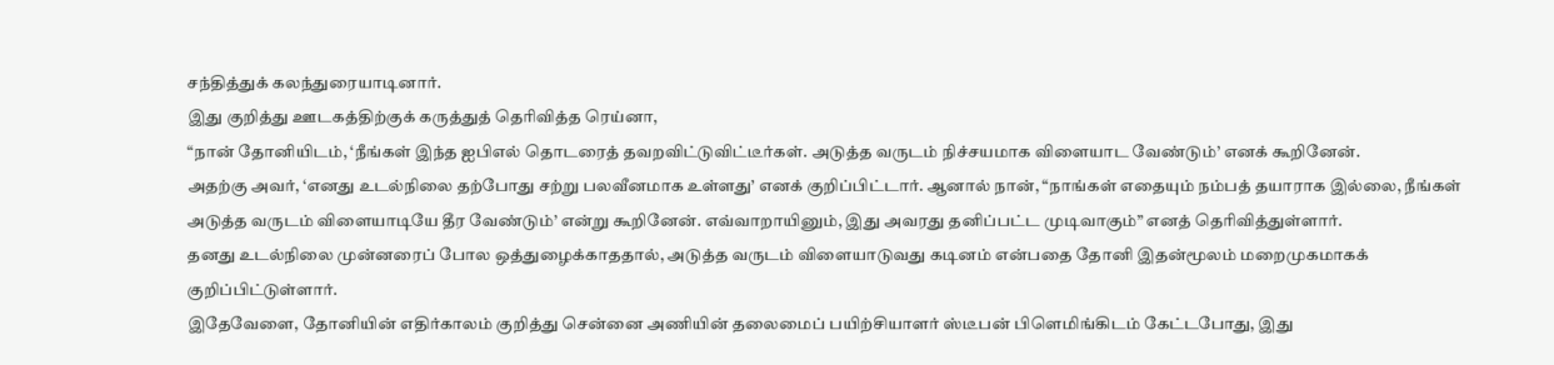சந்தித்துக் கலந்துரையாடினார்.
இது குறித்து ஊடகத்திற்குக் கருத்துத் தெரிவித்த ரெய்னா,
“நான் தோனியிடம், ‘நீங்கள் இந்த ஐபிஎல் தொடரைத் தவறவிட்டுவிட்டீர்கள். அடுத்த வருடம் நிச்சயமாக விளையாட வேண்டும்’ எனக் கூறினேன்.
அதற்கு அவர், ‘எனது உடல்நிலை தற்போது சற்று பலவீனமாக உள்ளது’ எனக் குறிப்பிட்டார். ஆனால் நான், “நாங்கள் எதையும் நம்பத் தயாராக இல்லை, நீங்கள் அடுத்த வருடம் விளையாடியே தீர வேண்டும்’ என்று கூறினேன். எவ்வாறாயினும், இது அவரது தனிப்பட்ட முடிவாகும்” எனத் தெரிவித்துள்ளார்.
தனது உடல்நிலை முன்னரைப் போல ஒத்துழைக்காததால், அடுத்த வருடம் விளையாடுவது கடினம் என்பதை தோனி இதன்மூலம் மறைமுகமாகக் குறிப்பிட்டுள்ளார்.
இதேவேளை, தோனியின் எதிர்காலம் குறித்து சென்னை அணியின் தலைமைப் பயிற்சியாளர் ஸ்டீபன் பிளெமிங்கிடம் கேட்டபோது, இது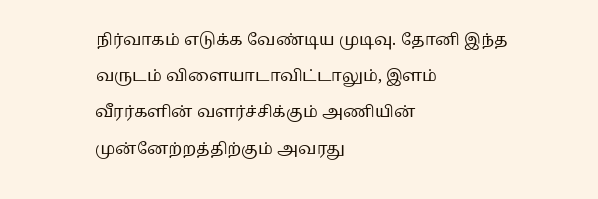நிர்வாகம் எடுக்க வேண்டிய முடிவு. தோனி இந்த வருடம் விளையாடாவிட்டாலும், இளம் வீரர்களின் வளர்ச்சிக்கும் அணியின் முன்னேற்றத்திற்கும் அவரது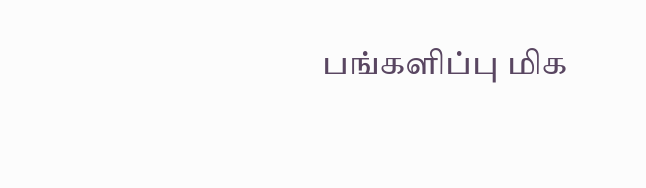பங்களிப்பு மிக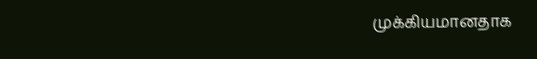முக்கியமானதாக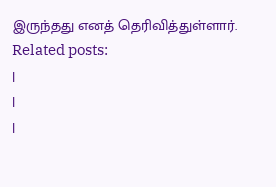இருந்தது எனத் தெரிவித்துள்ளார்.
Related posts:
|
|
|